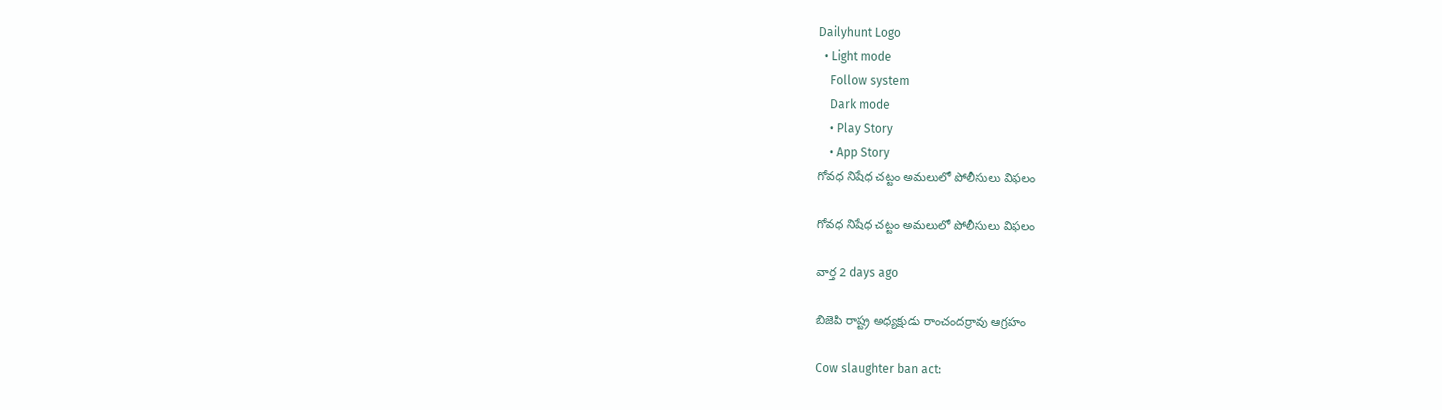Dailyhunt Logo
  • Light mode
    Follow system
    Dark mode
    • Play Story
    • App Story
గోవధ నిషేధ చట్టం అమలులో పోలీసులు విఫలం

గోవధ నిషేధ చట్టం అమలులో పోలీసులు విఫలం

వార్త 2 days ago

బిజెపి రాష్ట్ర అధ్యక్షుడు రాంచందర్రావు ఆగ్రహం

Cow slaughter ban act: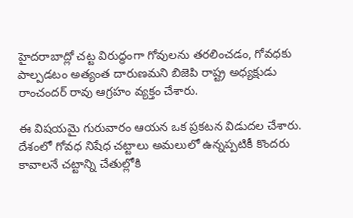హైదరాబాద్లో చట్ట విరుద్ధంగా గోవులను తరలించడం, గోవధకు పాల్పడటం అత్యంత దారుణమని బిజెపి రాష్ట్ర అధ్యక్షుడు రాంచందర్ రావు ఆగ్రహం వ్యక్తం చేశారు.

ఈ విషయమై గురువారం ఆయన ఒక ప్రకటన విడుదల చేశారు. దేశంలో గోవధ నిషేధ చట్టాలు అమలులో ఉన్నప్పటికీ కొందరు కావాలనే చట్టాన్ని చేతుల్లోకి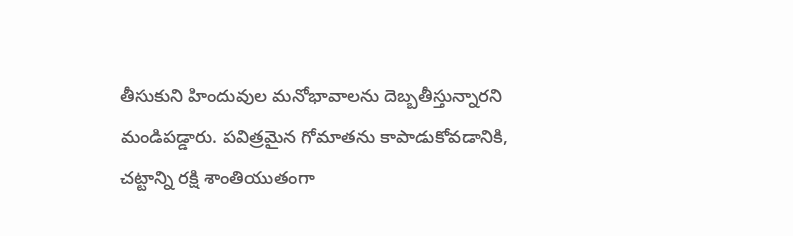తీసుకుని హిందువుల మనోభావాలను దెబ్బతీస్తున్నారని మండిపడ్డారు. పవిత్రమైన గోమాతను కాపాడుకోవడానికి, చట్టాన్ని రక్షి శాంతియుతంగా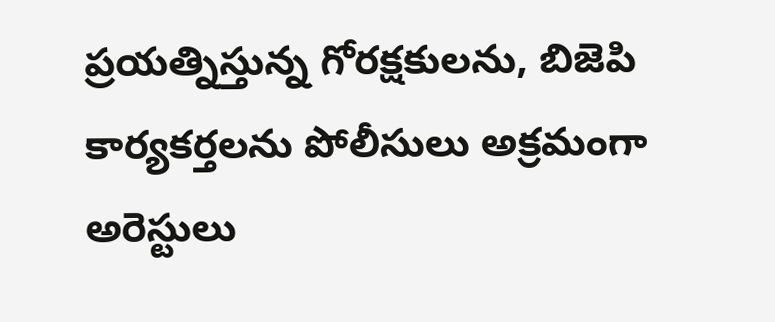ప్రయత్నిస్తున్న గోరక్షకులను, బిజెపి కార్యకర్తలను పోలీసులు అక్రమంగా అరెస్టులు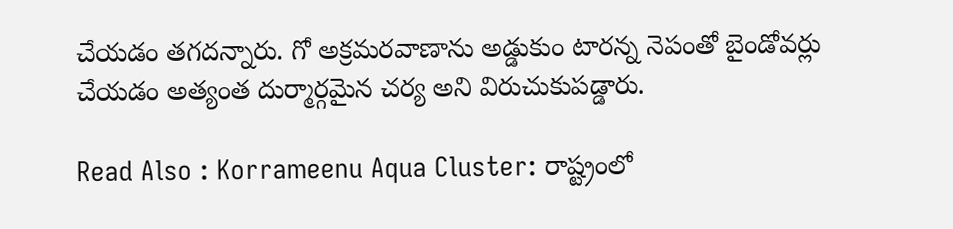చేయడం తగదన్నారు. గో అక్రమరవాణాను అడ్డుకుం టారన్న నెపంతో బైండోవర్లు చేయడం అత్యంత దుర్మార్గమైన చర్య అని విరుచుకుపడ్డారు.

Read Also : Korrameenu Aqua Cluster: రాష్ట్రంలో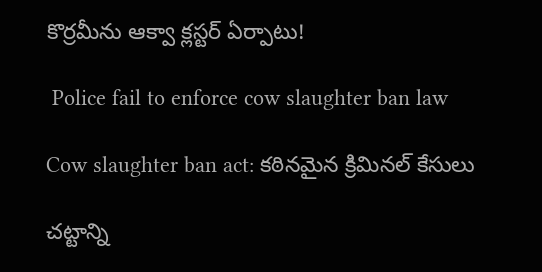కొర్రమీను ఆక్వా క్లస్టర్ ఏర్పాటు!

 Police fail to enforce cow slaughter ban law

Cow slaughter ban act: కఠినమైన క్రిమినల్ కేసులు

చట్టాన్ని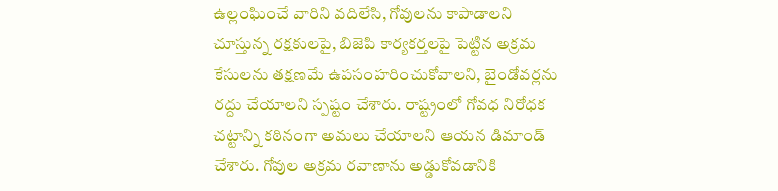ఉల్లంఘించే వారిని వదిలేసి, గోవులను కాపాడాలని చూస్తున్న రక్షకులపై, బిజెపి కార్యకర్తలపై పెట్టిన అక్రమ కేసులను తక్షణమే ఉపసంహరించుకోవాలని, బైండోవర్లను రద్దు చేయాలని స్పష్టం చేశారు. రాష్ట్రంలో గోవధ నిరోధక చట్టాన్ని కఠినంగా అమలు చేయాలని ఆయన డిమాండ్ చేశారు. గోవుల అక్రమ రవాణాను అడ్డుకోవడానికి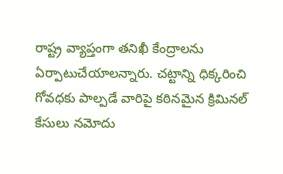రాష్ట్ర వ్యాప్తంగా తనిఖీ కేంద్రాలను ఏర్పాటుచేయాలన్నారు. చట్టాన్ని ధిక్కరించి గోవధకు పాల్పడే వారిపై కఠినమైన క్రిమినల్ కేసులు నమోదు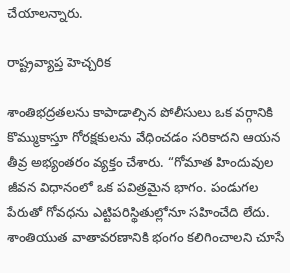చేయాలన్నారు.

రాష్ట్రవ్యాప్త హెచ్చరిక

శాంతిభద్రతలను కాపాడాల్సిన పోలీసులు ఒక వర్గానికి కొమ్ముకాస్తూ గోరక్షకులను వేధించడం సరికాదని ఆయన తీవ్ర అభ్యంతరం వ్యక్తం చేశారు. “గోమాత హిందువుల జీవన విధానంలో ఒక పవిత్రమైన భాగం. పండుగల పేరుతో గోవధను ఎట్టిపరిస్థితుల్లోనూ సహించేది లేదు. శాంతియుత వాతావరణానికి భంగం కలిగించాలని చూసే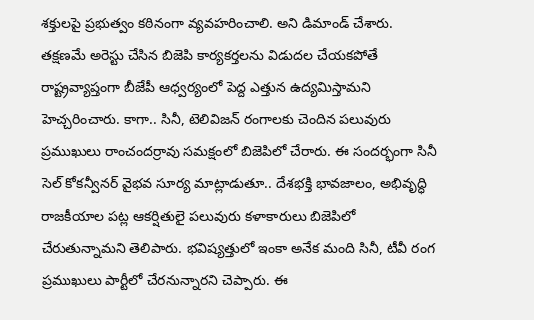శక్తులపై ప్రభుత్వం కఠినంగా వ్యవహరించాలి. అని డిమాండ్ చేశారు. తక్షణమే అరెస్టు చేసిన బిజెపి కార్యకర్తలను విడుదల చేయకపోతే రాష్ట్రవ్యాప్తంగా బీజేపీ ఆధ్వర్యంలో పెద్ద ఎత్తున ఉద్యమిస్తామని హెచ్చరించారు. కాగా.. సినీ, టెలివిజన్ రంగాలకు చెందిన పలువురు ప్రముఖులు రాంచందర్రావు సమక్షంలో బిజెపిలో చేరారు. ఈ సందర్భంగా సినీ సెల్ కోకన్వీనర్ వైభవ సూర్య మాట్లాడుతూ.. దేశభక్తి భావజాలం, అభివృద్ధి రాజకీయాల పట్ల ఆకర్షితులై పలువురు కళాకారులు బిజెపిలో చేరుతున్నామని తెలిపారు. భవిష్యత్తులో ఇంకా అనేక మంది సినీ, టీవీ రంగ ప్రముఖులు పార్టీలో చేరనున్నారని చెప్పారు. ఈ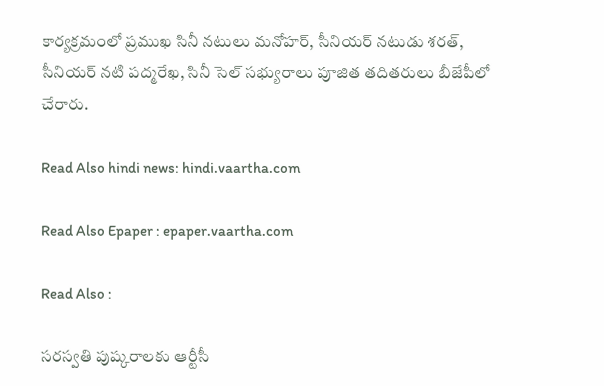కార్యక్రమంలో ప్రముఖ సినీ నటులు మనోహర్, సీనియర్ నటుడు శరత్, సీనియర్ నటి పద్మరేఖ, సినీ సెల్ సభ్యురాలు పూజిత తదితరులు బీజేపీలో చేరారు.

Read Also hindi news: hindi.vaartha.com

Read Also Epaper : epaper.vaartha.com

Read Also :

సరస్వతి పుష్కరాలకు ఆర్టీసీ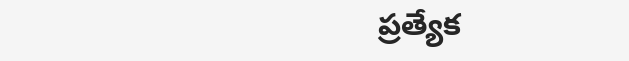ప్రత్యేక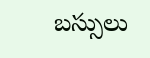బస్సులు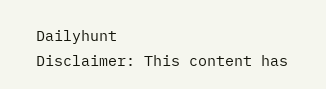Dailyhunt
Disclaimer: This content has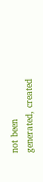not been generated, created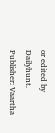or edited by Dailyhunt. Publisher: Vaartha